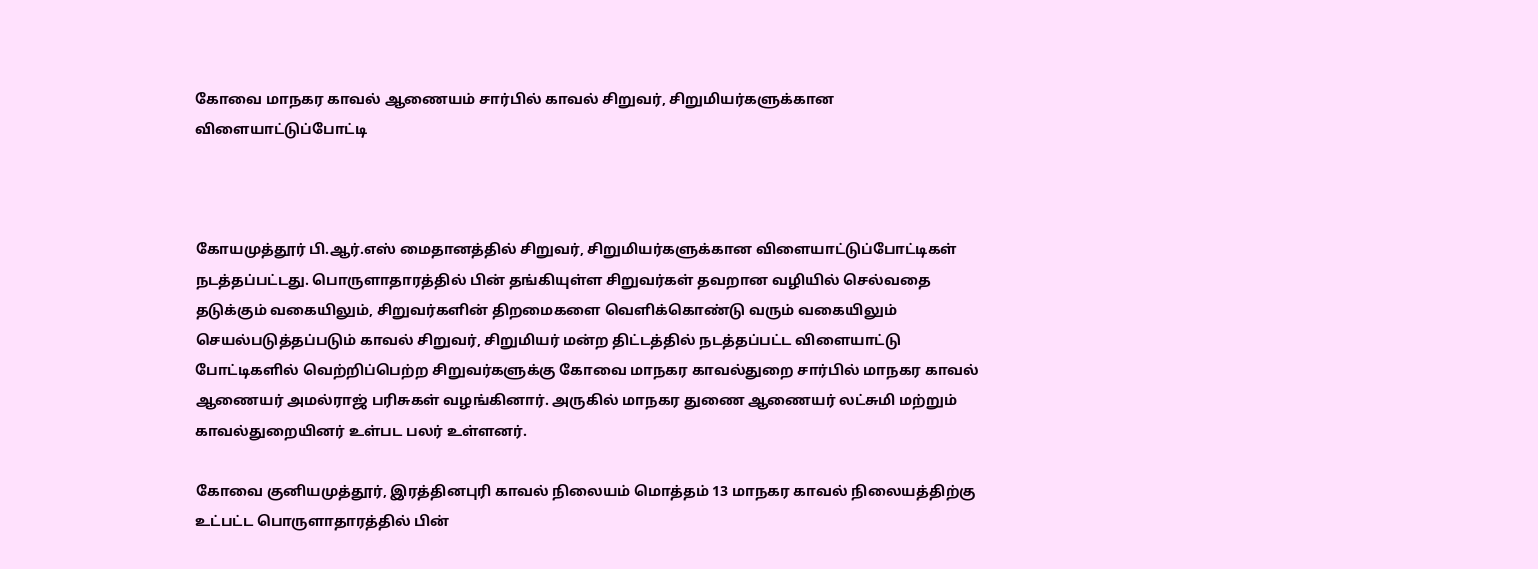கோவை மாநகர காவல் ஆணையம் சார்பில் காவல் சிறுவர், சிறுமியர்களுக்கான விளையாட்டுப்போட்டி



கோயமுத்தூர் பி.ஆர்.எஸ் மைதானத்தில் சிறுவர், சிறுமியர்களுக்கான விளையாட்டுப்போட்டிகள் நடத்தப்பட்டது. பொருளாதாரத்தில் பின் தங்கியுள்ள சிறுவர்கள் தவறான வழியில் செல்வதை தடுக்கும் வகையிலும், சிறுவர்களின் திறமைகளை வெளிக்கொண்டு வரும் வகையிலும் செயல்படுத்தப்படும் காவல் சிறுவர், சிறுமியர் மன்ற திட்டத்தில் நடத்தப்பட்ட விளையாட்டு போட்டிகளில் வெற்றிப்பெற்ற சிறுவர்களுக்கு கோவை மாநகர காவல்துறை சார்பில் மாநகர காவல் ஆணையர் அமல்ராஜ் பரிசுகள் வழங்கினார். அருகில் மாநகர துணை ஆணையர் லட்சுமி மற்றும் காவல்துறையினர் உள்பட பலர் உள்ளனர்.

கோவை குனியமுத்தூர், இரத்தினபுரி காவல் நிலையம் மொத்தம் 13 மாநகர காவல் நிலையத்திற்கு உட்பட்ட பொருளாதாரத்தில் பின்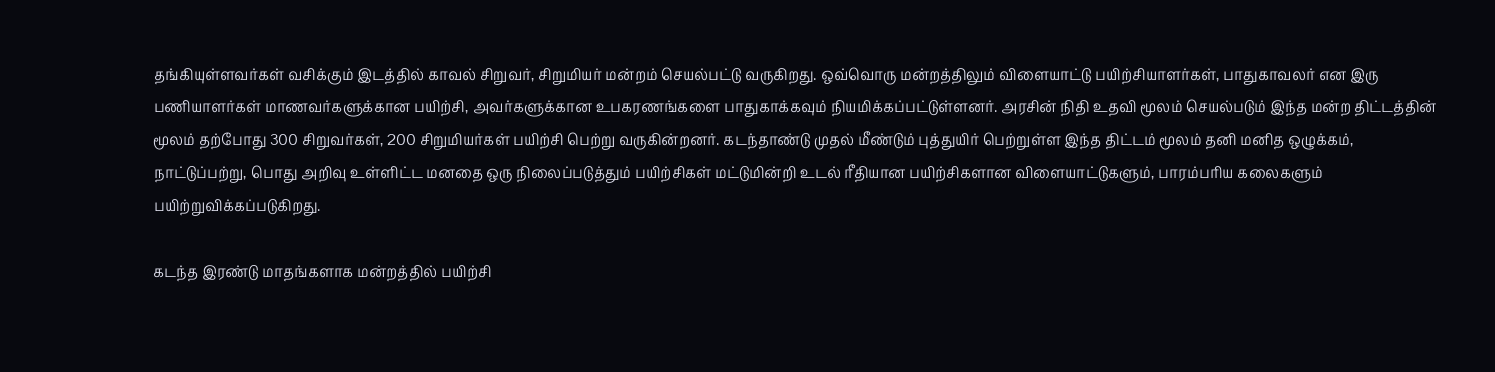தங்கியுள்ளவர்கள் வசிக்கும் இடத்தில் காவல் சிறுவர், சிறுமியர் மன்றம் செயல்பட்டு வருகிறது. ஒவ்வொரு மன்றத்திலும் விளையாட்டு பயிற்சியாளர்கள், பாதுகாவலர் என இரு பணியாளர்கள் மாணவர்களுக்கான பயிற்சி, அவர்களுக்கான உபகரணங்களை பாதுகாக்கவும் நியமிக்கப்பட்டுள்ளனர். அரசின் நிதி உதவி மூலம் செயல்படும் இந்த மன்ற திட்டத்தின் மூலம் தற்போது 300 சிறுவர்கள், 200 சிறுமியர்கள் பயிற்சி பெற்று வருகின்றனர். கடந்தாண்டு முதல் மீண்டும் புத்துயிர் பெற்றுள்ள இந்த திட்டம் மூலம் தனி மனித ஒழுக்கம், நாட்டுப்பற்று, பொது அறிவு உள்ளிட்ட மனதை ஒரு நிலைப்படுத்தும் பயிற்சிகள் மட்டுமின்றி உடல் ரீதியான பயிற்சிகளான விளையாட்டுகளும், பாரம்பரிய கலைகளும் பயிற்றுவிக்கப்படுகிறது.

கடந்த இரண்டு மாதங்களாக மன்றத்தில் பயிற்சி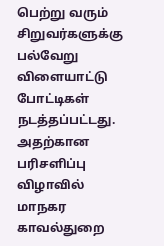பெற்று வரும் சிறுவர்களுக்கு பல்வேறு விளையாட்டு போட்டிகள் நடத்தப்பட்டது. அதற்கான பரிசளிப்பு விழாவில் மாநகர காவல்துறை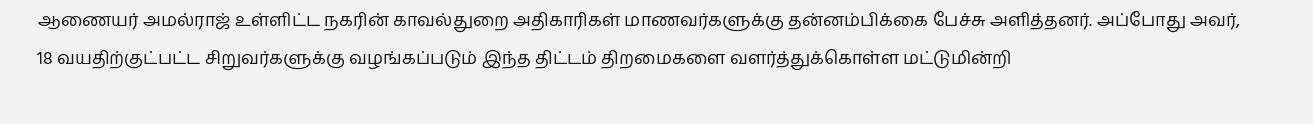ஆணையர் அமல்ராஜ் உள்ளிட்ட நகரின் காவல்துறை அதிகாரிகள் மாணவர்களுக்கு தன்னம்பிக்கை பேச்சு அளித்தனர். அப்போது அவர், 18 வயதிற்குட்பட்ட சிறுவர்களுக்கு வழங்கப்படும் இந்த திட்டம் திறமைகளை வளர்த்துக்கொள்ள மட்டுமின்றி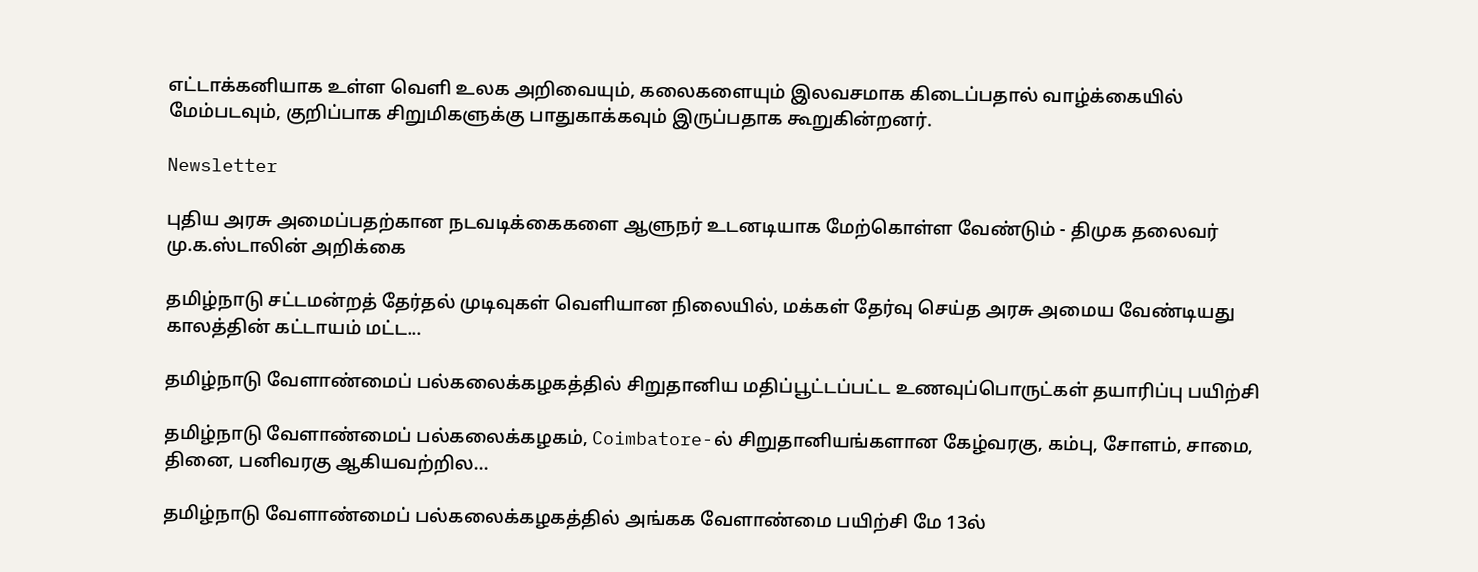எட்டாக்கனியாக உள்ள வெளி உலக அறிவையும், கலைகளையும் இலவசமாக கிடைப்பதால் வாழ்க்கையில் மேம்படவும், குறிப்பாக சிறுமிகளுக்கு பாதுகாக்கவும் இருப்பதாக கூறுகின்றனர்.

Newsletter

புதிய அரசு அமைப்பதற்கான நடவடிக்கைகளை ஆளுநர் உடனடியாக மேற்கொள்ள வேண்டும் - திமுக தலைவர் மு.க.ஸ்டாலின் அறிக்கை

தமிழ்நாடு சட்டமன்றத் தேர்தல் முடிவுகள் வெளியான நிலையில், மக்கள் தேர்வு செய்த அரசு அமைய வேண்டியது காலத்தின் கட்டாயம் மட்ட...

தமிழ்நாடு வேளாண்மைப் பல்கலைக்கழகத்தில் சிறுதானிய மதிப்பூட்டப்பட்ட உணவுப்பொருட்கள் தயாரிப்பு பயிற்சி

தமிழ்நாடு வேளாண்மைப் பல்கலைக்கழகம், Coimbatore-ல் சிறுதானியங்களான கேழ்வரகு, கம்பு, சோளம், சாமை, தினை, பனிவரகு ஆகியவற்றில...

தமிழ்நாடு வேளாண்மைப் பல்கலைக்கழகத்தில் அங்கக வேளாண்மை பயிற்சி மே 13ல்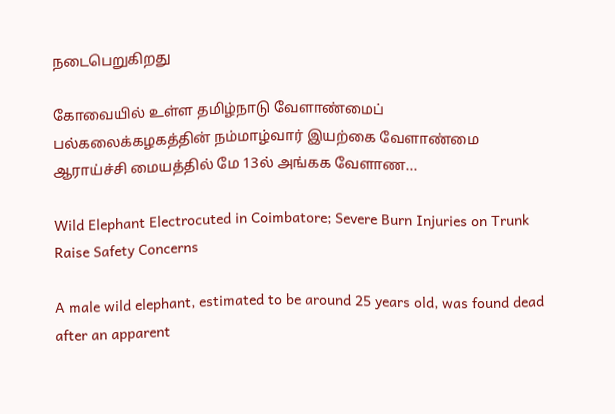நடைபெறுகிறது

கோவையில் உள்ள தமிழ்நாடு வேளாண்மைப் பல்கலைக்கழகத்தின் நம்மாழ்வார் இயற்கை வேளாண்மை ஆராய்ச்சி மையத்தில் மே 13ல் அங்கக வேளாண...

Wild Elephant Electrocuted in Coimbatore; Severe Burn Injuries on Trunk Raise Safety Concerns

A male wild elephant, estimated to be around 25 years old, was found dead after an apparent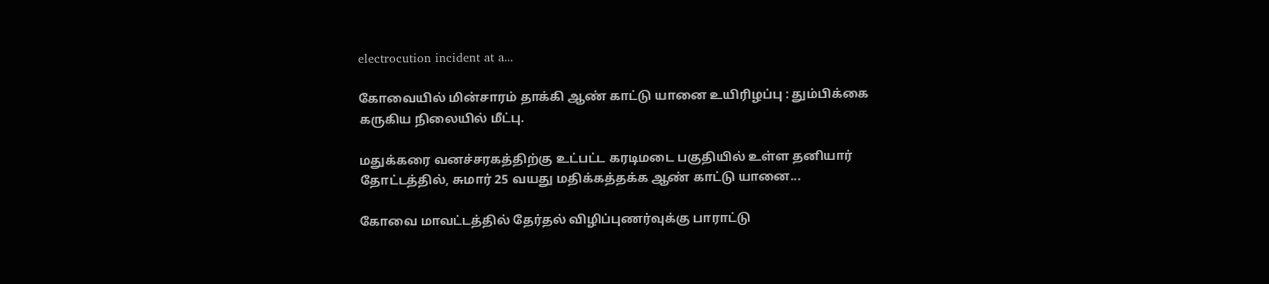electrocution incident at a...

கோவையில் மின்சாரம் தாக்கி ஆண் காட்டு யானை உயிரிழப்பு : தும்பிக்கை கருகிய நிலையில் மீட்பு.

மதுக்கரை வனச்சரகத்திற்கு உட்பட்ட கரடிமடை பகுதியில் உள்ள தனியார் தோட்டத்தில், சுமார் 25 வயது மதிக்கத்தக்க ஆண் காட்டு யானை...

கோவை மாவட்டத்தில் தேர்தல் விழிப்புணர்வுக்கு பாராட்டு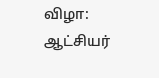விழா: ஆட்சியர்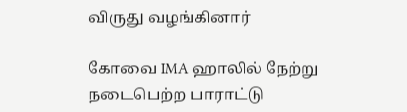விருது வழங்கினார்

கோவை IMA ஹாலில் நேற்று நடைபெற்ற பாராட்டு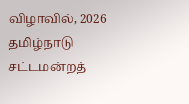விழாவில், 2026 தமிழ்நாடு சட்டமன்றத்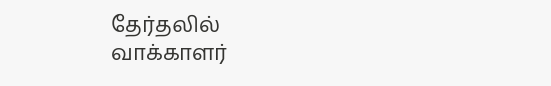தேர்தலில் வாக்காளர்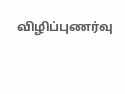விழிப்புணர்வு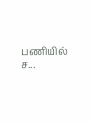பணியில் ச...